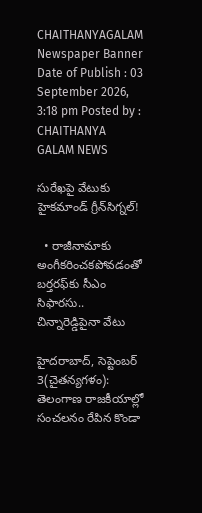CHAITHANYAGALAM
Newspaper Banner
Date of Publish : 03 September 2026, 3:18 pm Posted by : CHAITHANYA GALAM NEWS

సురేఖపై వేటుకు హైకమాండ్‌ గ్రీన్‌సిగ్నల్‌!

  • రాజీనామాకు అంగీకరించకపోవడంతో బర్తరఫ్‌కు సీఎం సిఫారసు.. చిన్నారెడ్డిపైనా వేటు

హైదరాబాద్‌, సెప్టెంబర్‌ 3(చైతన్యగళం): తెలంగాణ రాజకీయాల్లో సంచలనం రేపిన కొండా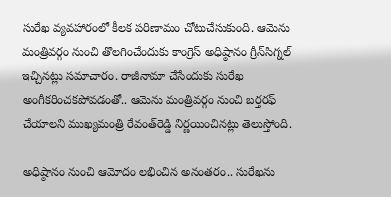సురేఖ వ్యవహారంలో కీలక పరిణామం చోటుచేసుకుంది. ఆమెను మంత్రివర్గం నుంచి తొలగించేందుకు కాంగ్రెస్‌ అధిష్ఠానం గ్రీన్‌సిగ్నల్‌ ఇచ్చినట్లు సమాచారం. రాజీనామా చేసేందుకు సురేఖ అంగీకరించకపోవడంతో.. ఆమెను మంత్రివర్గం నుంచి బర్తరఫ్‌ చేయాలని ముఖ్యమంత్రి రేవంత్‌రెడ్డి నిర్ణయించినట్లు తెలుస్తోంది.

అధిష్ఠానం నుంచి ఆమోదం లభించిన అనంతరం.. సురేఖను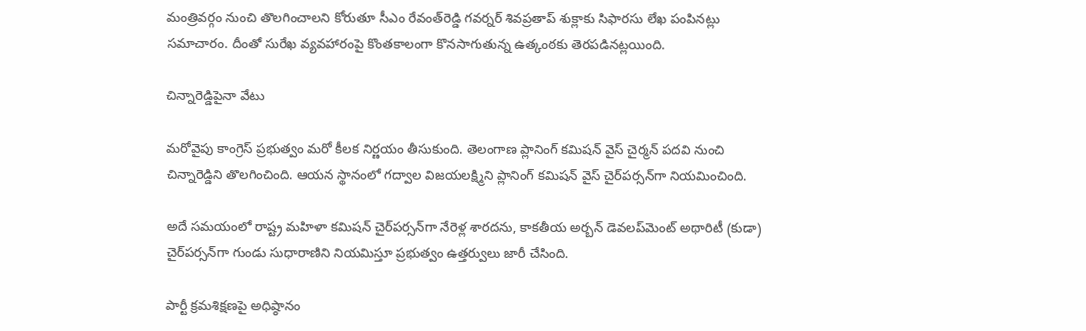మంత్రివర్గం నుంచి తొలగించాలని కోరుతూ సీఎం రేవంత్‌రెడ్డి గవర్నర్‌ శివప్రతాప్‌ శుక్లాకు సిఫారసు లేఖ పంపినట్లు సమాచారం. దీంతో సురేఖ వ్యవహారంపై కొంతకాలంగా కొనసాగుతున్న ఉత్కంఠకు తెరపడినట్లయింది.

చిన్నారెడ్డిపైనా వేటు

మరోవైపు కాంగ్రెస్‌ ప్రభుత్వం మరో కీలక నిర్ణయం తీసుకుంది. తెలంగాణ ప్లానింగ్‌ కమిషన్‌ వైస్‌ చైర్మన్‌ పదవి నుంచి చిన్నారెడ్డిని తొలగించింది. ఆయన స్థానంలో గద్వాల విజయలక్ష్మిని ప్లానింగ్‌ కమిషన్‌ వైస్‌ చైర్‌పర్సన్‌గా నియమించింది.

అదే సమయంలో రాష్ట్ర మహిళా కమిషన్‌ చైర్‌పర్సన్‌గా నేరెళ్ల శారదను, కాకతీయ అర్బన్‌ డెవలప్‌మెంట్‌ అథారిటీ (కుడా) చైర్‌పర్సన్‌గా గుండు సుధారాణిని నియమిస్తూ ప్రభుత్వం ఉత్తర్వులు జారీ చేసింది.

పార్టీ క్రమశిక్షణపై అధిష్ఠానం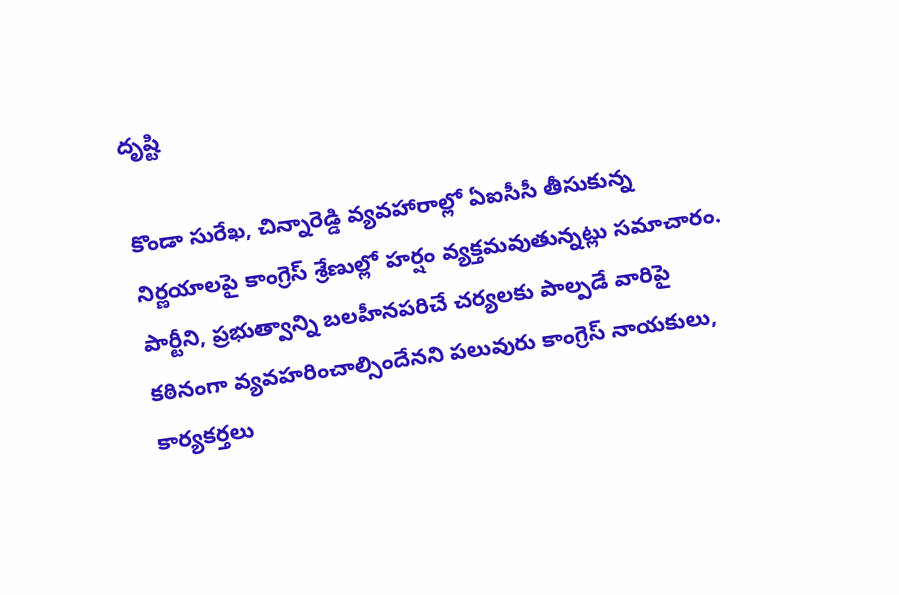దృష్టి

కొండా సురేఖ, చిన్నారెడ్డి వ్యవహారాల్లో ఏఐసీసీ తీసుకున్న నిర్ణయాలపై కాంగ్రెస్‌ శ్రేణుల్లో హర్షం వ్యక్తమవుతున్నట్లు సమాచారం. పార్టీని, ప్రభుత్వాన్ని బలహీనపరిచే చర్యలకు పాల్పడే వారిపై కఠినంగా వ్యవహరించాల్సిందేనని పలువురు కాంగ్రెస్‌ నాయకులు, కార్యకర్తలు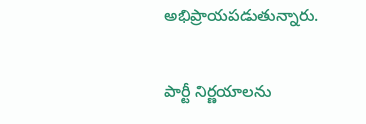అభిప్రాయపడుతున్నారు.

పార్టీ నిర్ణయాలను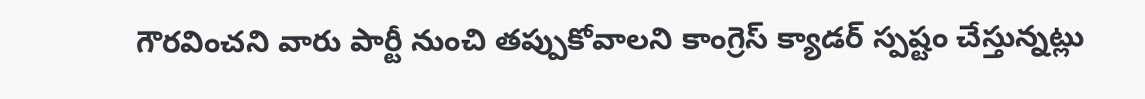గౌరవించని వారు పార్టీ నుంచి తప్పుకోవాలని కాంగ్రెస్‌ క్యాడర్‌ స్పష్టం చేస్తున్నట్లు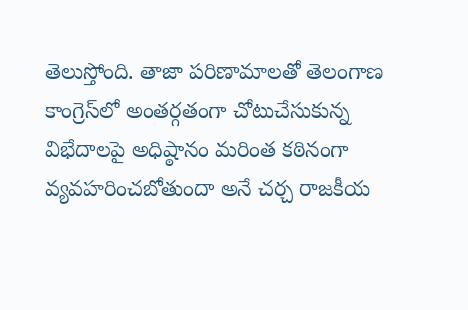తెలుస్తోంది. తాజా పరిణామాలతో తెలంగాణ కాంగ్రెస్‌లో అంతర్గతంగా చోటుచేసుకున్న విభేదాలపై అధిష్ఠానం మరింత కఠినంగా వ్యవహరించబోతుందా అనే చర్చ రాజకీయ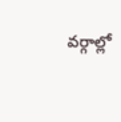వర్గాల్లో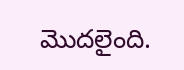మొదలైంది.